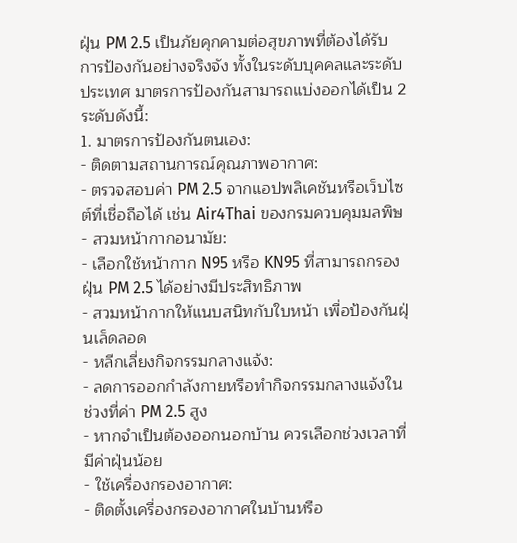ฝุ่น PM 2.5 เป็นภัยคุกคามต่อสุขภาพที่ต้องได้รับการป้องกันอย่างจริงจัง ทั้งในระดับบุคคลและระดับประเทศ มาตรการป้องกันสามารถแบ่งออกได้เป็น 2 ระดับดังนี้:
1. มาตรการป้องกันตนเอง:
- ติดตามสถานการณ์คุณภาพอากาศ:
- ตรวจสอบค่า PM 2.5 จากแอปพลิเคชันหรือเว็บไซต์ที่เชื่อถือได้ เช่น Air4Thai ของกรมควบคุมมลพิษ
- สวมหน้ากากอนามัย:
- เลือกใช้หน้ากาก N95 หรือ KN95 ที่สามารถกรองฝุ่น PM 2.5 ได้อย่างมีประสิทธิภาพ
- สวมหน้ากากให้แนบสนิทกับใบหน้า เพื่อป้องกันฝุ่นเล็ดลอด
- หลีกเลี่ยงกิจกรรมกลางแจ้ง:
- ลดการออกกำลังกายหรือทำกิจกรรมกลางแจ้งในช่วงที่ค่า PM 2.5 สูง
- หากจำเป็นต้องออกนอกบ้าน ควรเลือกช่วงเวลาที่มีค่าฝุ่นน้อย
- ใช้เครื่องกรองอากาศ:
- ติดตั้งเครื่องกรองอากาศในบ้านหรือ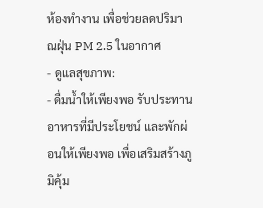ห้องทำงาน เพื่อช่วยลดปริมาณฝุ่น PM 2.5 ในอากาศ
- ดูแลสุขภาพ:
- ดื่มน้ำให้เพียงพอ รับประทานอาหารที่มีประโยชน์ และพักผ่อนให้เพียงพอ เพื่อเสริมสร้างภูมิคุ้ม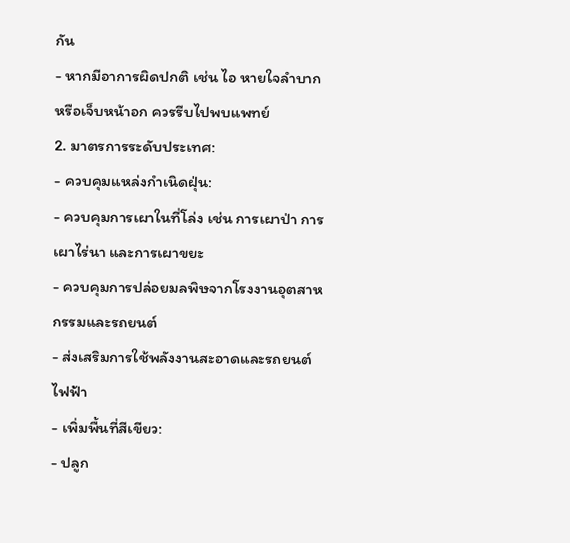กัน
- หากมีอาการผิดปกติ เช่น ไอ หายใจลำบาก หรือเจ็บหน้าอก ควรรีบไปพบแพทย์
2. มาตรการระดับประเทศ:
- ควบคุมแหล่งกำเนิดฝุ่น:
- ควบคุมการเผาในที่โล่ง เช่น การเผาป่า การเผาไร่นา และการเผาขยะ
- ควบคุมการปล่อยมลพิษจากโรงงานอุตสาหกรรมและรถยนต์
- ส่งเสริมการใช้พลังงานสะอาดและรถยนต์ไฟฟ้า
- เพิ่มพื้นที่สีเขียว:
- ปลูก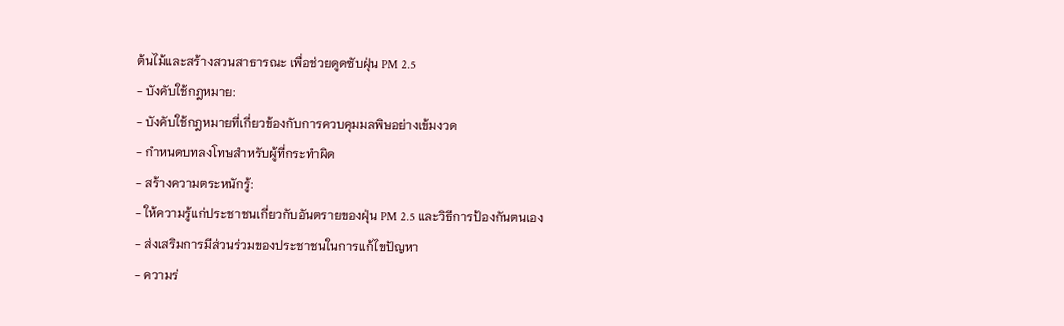ต้นไม้และสร้างสวนสาธารณะ เพื่อช่วยดูดซับฝุ่น PM 2.5
- บังคับใช้กฎหมาย:
- บังคับใช้กฎหมายที่เกี่ยวข้องกับการควบคุมมลพิษอย่างเข้มงวด
- กำหนดบทลงโทษสำหรับผู้ที่กระทำผิด
- สร้างความตระหนักรู้:
- ให้ความรู้แก่ประชาชนเกี่ยวกับอันตรายของฝุ่น PM 2.5 และวิธีการป้องกันตนเอง
- ส่งเสริมการมีส่วนร่วมของประชาชนในการแก้ไขปัญหา
- ความร่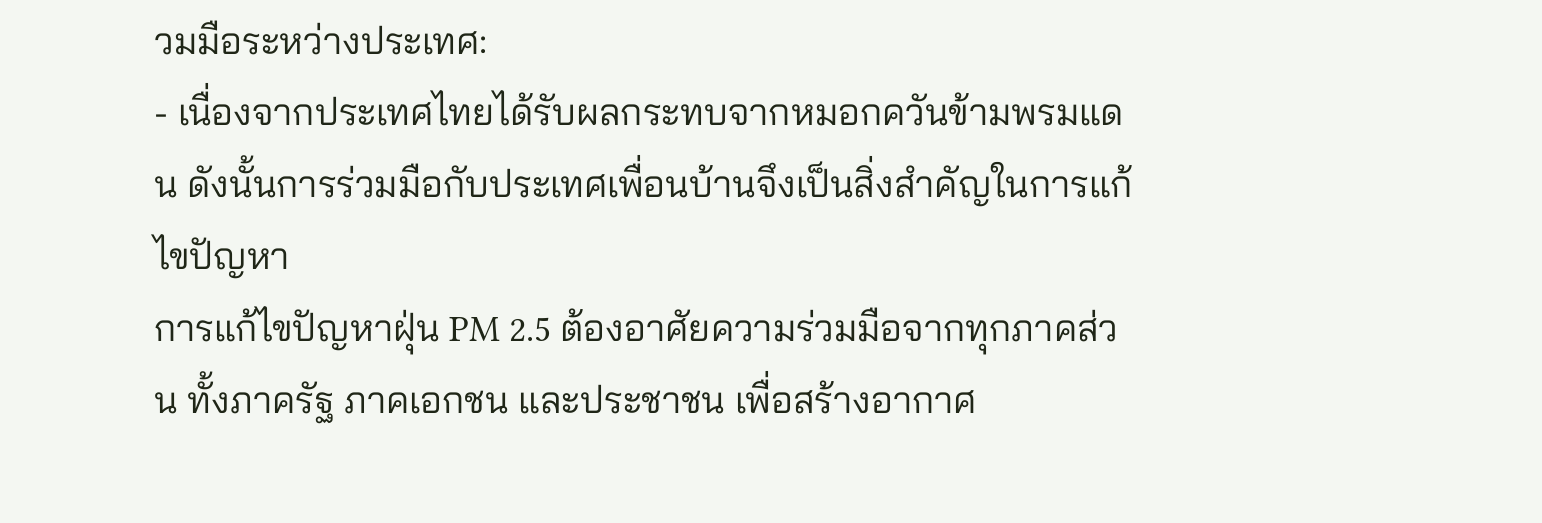วมมือระหว่างประเทศ:
- เนื่องจากประเทศไทยได้รับผลกระทบจากหมอกควันข้ามพรมแดน ดังนั้นการร่วมมือกับประเทศเพื่อนบ้านจึงเป็นสิ่งสำคัญในการแก้ไขปัญหา
การแก้ไขปัญหาฝุ่น PM 2.5 ต้องอาศัยความร่วมมือจากทุกภาคส่วน ทั้งภาครัฐ ภาคเอกชน และประชาชน เพื่อสร้างอากาศ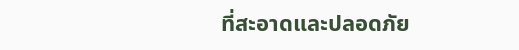ที่สะอาดและปลอดภัย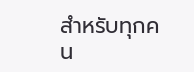สำหรับทุกคน